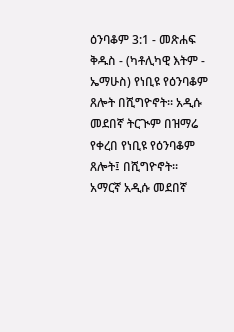ዕንባቆም 3:1 - መጽሐፍ ቅዱስ - (ካቶሊካዊ እትም - ኤማሁስ) የነቢዩ የዕንባቆም ጸሎት በሺግዮኖት። አዲሱ መደበኛ ትርጒም በዝማሬ የቀረበ የነቢዩ የዕንባቆም ጸሎት፤ በሺግዮኖት። አማርኛ አዲሱ መደበኛ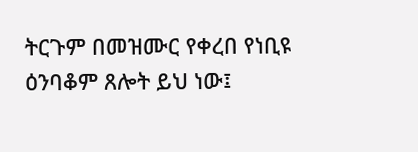ትርጉም በመዝሙር የቀረበ የነቢዩ ዕንባቆም ጸሎት ይህ ነው፤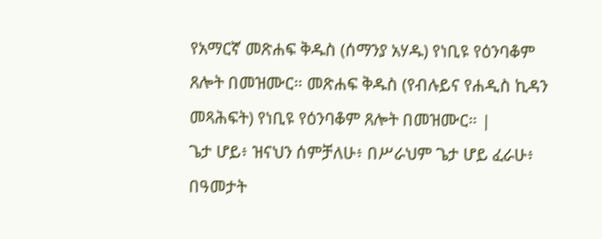የአማርኛ መጽሐፍ ቅዱስ (ሰማንያ አሃዱ) የነቢዩ የዕንባቆም ጸሎት በመዝሙር። መጽሐፍ ቅዱስ (የብሉይና የሐዲስ ኪዳን መጻሕፍት) የነቢዩ የዕንባቆም ጸሎት በመዝሙር። |
ጌታ ሆይ፥ ዝናህን ሰምቻለሁ፥ በሥራህም ጌታ ሆይ ፈራሁ፥ በዓመታት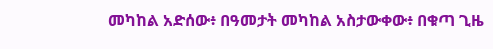መካከል አድሰው፥ በዓመታት መካከል አስታውቀው፥ በቁጣ ጊዜ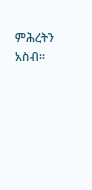ምሕረትን አስብ።